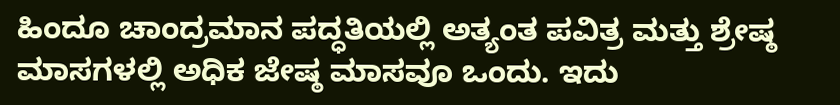ಹಿಂದೂ ಚಾಂದ್ರಮಾನ ಪದ್ಧತಿಯಲ್ಲಿ ಅತ್ಯಂತ ಪವಿತ್ರ ಮತ್ತು ಶ್ರೇಷ್ಠ ಮಾಸಗಳಲ್ಲಿ ಅಧಿಕ ಜೇಷ್ಠ ಮಾಸವೂ ಒಂದು. ಇದು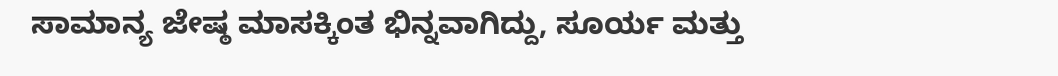ಸಾಮಾನ್ಯ ಜೇಷ್ಠ ಮಾಸಕ್ಕಿಂತ ಭಿನ್ನವಾಗಿದ್ದು, ಸೂರ್ಯ ಮತ್ತು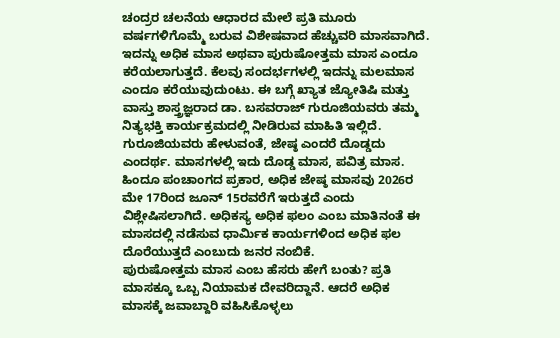ಚಂದ್ರರ ಚಲನೆಯ ಆಧಾರದ ಮೇಲೆ ಪ್ರತಿ ಮೂರು ವರ್ಷಗಳಿಗೊಮ್ಮೆ ಬರುವ ವಿಶೇಷವಾದ ಹೆಚ್ಚುವರಿ ಮಾಸವಾಗಿದೆ. ಇದನ್ನು ಅಧಿಕ ಮಾಸ ಅಥವಾ ಪುರುಷೋತ್ತಮ ಮಾಸ ಎಂದೂ ಕರೆಯಲಾಗುತ್ತದೆ. ಕೆಲವು ಸಂದರ್ಭಗಳಲ್ಲಿ ಇದನ್ನು ಮಲಮಾಸ ಎಂದೂ ಕರೆಯುವುದುಂಟು. ಈ ಬಗ್ಗೆ ಖ್ಯಾತ ಜ್ಯೋತಿಷಿ ಮತ್ತು ವಾಸ್ತು ಶಾಸ್ತ್ರಜ್ಞರಾದ ಡಾ. ಬಸವರಾಜ್ ಗುರೂಜಿಯವರು ತಮ್ಮ ನಿತ್ಯಭಕ್ತಿ ಕಾರ್ಯಕ್ರಮದಲ್ಲಿ ನೀಡಿರುವ ಮಾಹಿತಿ ಇಲ್ಲಿದೆ.
ಗುರೂಜಿಯವರು ಹೇಳುವಂತೆ, ಜೇಷ್ಠ ಎಂದರೆ ದೊಡ್ಡದು ಎಂದರ್ಥ. ಮಾಸಗಳಲ್ಲಿ ಇದು ದೊಡ್ಡ ಮಾಸ, ಪವಿತ್ರ ಮಾಸ. ಹಿಂದೂ ಪಂಚಾಂಗದ ಪ್ರಕಾರ, ಅಧಿಕ ಜೇಷ್ಠ ಮಾಸವು 2026ರ ಮೇ 17ರಿಂದ ಜೂನ್ 15ರವರೆಗೆ ಇರುತ್ತದೆ ಎಂದು ವಿಶ್ಲೇಷಿಸಲಾಗಿದೆ. ಅಧಿಕಸ್ಯ ಅಧಿಕ ಫಲಂ ಎಂಬ ಮಾತಿನಂತೆ ಈ ಮಾಸದಲ್ಲಿ ನಡೆಸುವ ಧಾರ್ಮಿಕ ಕಾರ್ಯಗಳಿಂದ ಅಧಿಕ ಫಲ ದೊರೆಯುತ್ತದೆ ಎಂಬುದು ಜನರ ನಂಬಿಕೆ.
ಪುರುಷೋತ್ತಮ ಮಾಸ ಎಂಬ ಹೆಸರು ಹೇಗೆ ಬಂತು? ಪ್ರತಿ ಮಾಸಕ್ಕೂ ಒಬ್ಬ ನಿಯಾಮಕ ದೇವರಿದ್ದಾನೆ. ಆದರೆ ಅಧಿಕ ಮಾಸಕ್ಕೆ ಜವಾಬ್ದಾರಿ ವಹಿಸಿಕೊಳ್ಳಲು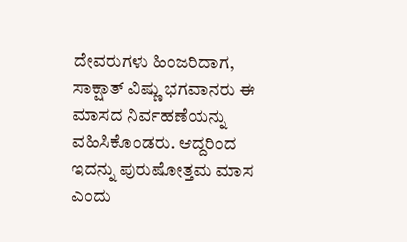ದೇವರುಗಳು ಹಿಂಜರಿದಾಗ, ಸಾಕ್ಷಾತ್ ವಿಷ್ಣು ಭಗವಾನರು ಈ ಮಾಸದ ನಿರ್ವಹಣೆಯನ್ನು ವಹಿಸಿಕೊಂಡರು. ಆದ್ದರಿಂದ ಇದನ್ನು ಪುರುಷೋತ್ತಮ ಮಾಸ ಎಂದು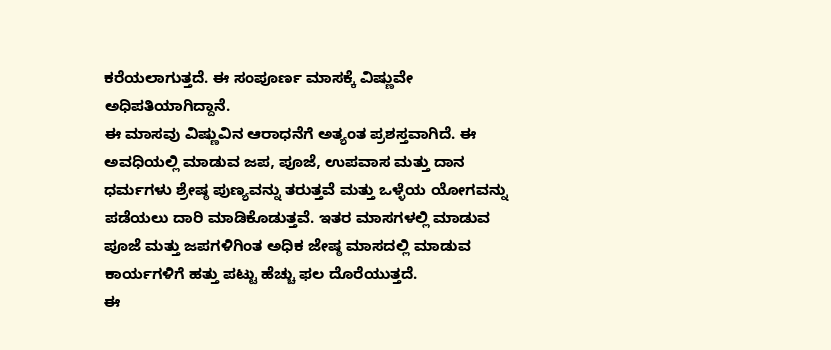ಕರೆಯಲಾಗುತ್ತದೆ. ಈ ಸಂಪೂರ್ಣ ಮಾಸಕ್ಕೆ ವಿಷ್ಣುವೇ ಅಧಿಪತಿಯಾಗಿದ್ದಾನೆ.
ಈ ಮಾಸವು ವಿಷ್ಣುವಿನ ಆರಾಧನೆಗೆ ಅತ್ಯಂತ ಪ್ರಶಸ್ತವಾಗಿದೆ. ಈ ಅವಧಿಯಲ್ಲಿ ಮಾಡುವ ಜಪ, ಪೂಜೆ, ಉಪವಾಸ ಮತ್ತು ದಾನ ಧರ್ಮಗಳು ಶ್ರೇಷ್ಠ ಪುಣ್ಯವನ್ನು ತರುತ್ತವೆ ಮತ್ತು ಒಳ್ಳೆಯ ಯೋಗವನ್ನು ಪಡೆಯಲು ದಾರಿ ಮಾಡಿಕೊಡುತ್ತವೆ. ಇತರ ಮಾಸಗಳಲ್ಲಿ ಮಾಡುವ ಪೂಜೆ ಮತ್ತು ಜಪಗಳಿಗಿಂತ ಅಧಿಕ ಜೇಷ್ಠ ಮಾಸದಲ್ಲಿ ಮಾಡುವ ಕಾರ್ಯಗಳಿಗೆ ಹತ್ತು ಪಟ್ಟು ಹೆಚ್ಚು ಫಲ ದೊರೆಯುತ್ತದೆ.
ಈ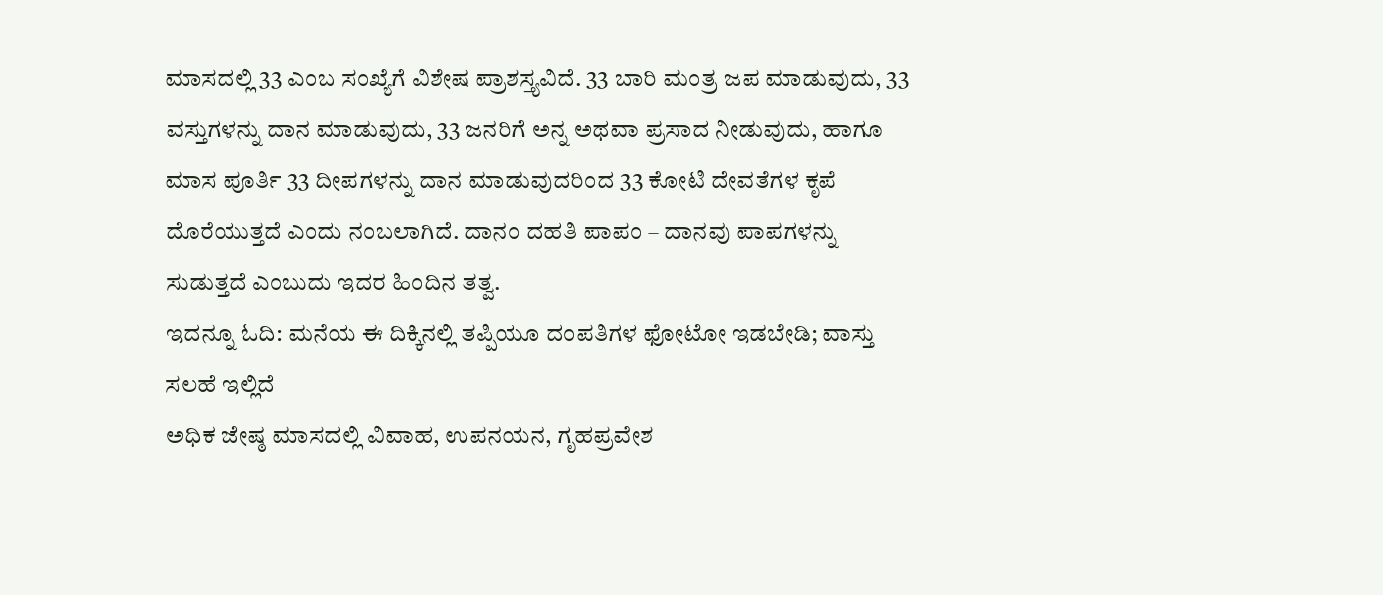ಮಾಸದಲ್ಲಿ 33 ಎಂಬ ಸಂಖ್ಯೆಗೆ ವಿಶೇಷ ಪ್ರಾಶಸ್ತ್ಯವಿದೆ. 33 ಬಾರಿ ಮಂತ್ರ ಜಪ ಮಾಡುವುದು, 33 ವಸ್ತುಗಳನ್ನು ದಾನ ಮಾಡುವುದು, 33 ಜನರಿಗೆ ಅನ್ನ ಅಥವಾ ಪ್ರಸಾದ ನೀಡುವುದು, ಹಾಗೂ ಮಾಸ ಪೂರ್ತಿ 33 ದೀಪಗಳನ್ನು ದಾನ ಮಾಡುವುದರಿಂದ 33 ಕೋಟಿ ದೇವತೆಗಳ ಕೃಪೆ ದೊರೆಯುತ್ತದೆ ಎಂದು ನಂಬಲಾಗಿದೆ. ದಾನಂ ದಹತಿ ಪಾಪಂ – ದಾನವು ಪಾಪಗಳನ್ನು ಸುಡುತ್ತದೆ ಎಂಬುದು ಇದರ ಹಿಂದಿನ ತತ್ವ.
ಇದನ್ನೂ ಓದಿ: ಮನೆಯ ಈ ದಿಕ್ಕಿನಲ್ಲಿ ತಪ್ಪಿಯೂ ದಂಪತಿಗಳ ಫೋಟೋ ಇಡಬೇಡಿ; ವಾಸ್ತು ಸಲಹೆ ಇಲ್ಲಿದೆ
ಅಧಿಕ ಜೇಷ್ಠ ಮಾಸದಲ್ಲಿ ವಿವಾಹ, ಉಪನಯನ, ಗೃಹಪ್ರವೇಶ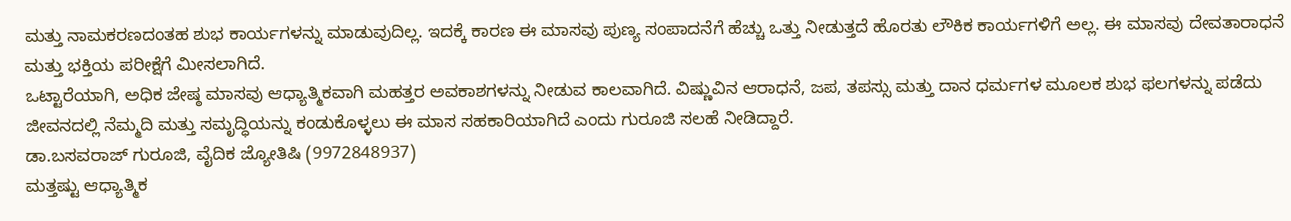ಮತ್ತು ನಾಮಕರಣದಂತಹ ಶುಭ ಕಾರ್ಯಗಳನ್ನು ಮಾಡುವುದಿಲ್ಲ. ಇದಕ್ಕೆ ಕಾರಣ ಈ ಮಾಸವು ಪುಣ್ಯ ಸಂಪಾದನೆಗೆ ಹೆಚ್ಚು ಒತ್ತು ನೀಡುತ್ತದೆ ಹೊರತು ಲೌಕಿಕ ಕಾರ್ಯಗಳಿಗೆ ಅಲ್ಲ. ಈ ಮಾಸವು ದೇವತಾರಾಧನೆ ಮತ್ತು ಭಕ್ತಿಯ ಪರೀಕ್ಷೆಗೆ ಮೀಸಲಾಗಿದೆ.
ಒಟ್ಟಾರೆಯಾಗಿ, ಅಧಿಕ ಜೇಷ್ಠ ಮಾಸವು ಆಧ್ಯಾತ್ಮಿಕವಾಗಿ ಮಹತ್ತರ ಅವಕಾಶಗಳನ್ನು ನೀಡುವ ಕಾಲವಾಗಿದೆ. ವಿಷ್ಣುವಿನ ಆರಾಧನೆ, ಜಪ, ತಪಸ್ಸು ಮತ್ತು ದಾನ ಧರ್ಮಗಳ ಮೂಲಕ ಶುಭ ಫಲಗಳನ್ನು ಪಡೆದು ಜೀವನದಲ್ಲಿ ನೆಮ್ಮದಿ ಮತ್ತು ಸಮೃದ್ಧಿಯನ್ನು ಕಂಡುಕೊಳ್ಳಲು ಈ ಮಾಸ ಸಹಕಾರಿಯಾಗಿದೆ ಎಂದು ಗುರೂಜಿ ಸಲಹೆ ನೀಡಿದ್ದಾರೆ.
ಡಾ.ಬಸವರಾಜ್ ಗುರೂಜಿ, ವೈದಿಕ ಜ್ಯೋತಿಷಿ (9972848937)
ಮತ್ತಷ್ಟು ಆಧ್ಯಾತ್ಮಿಕ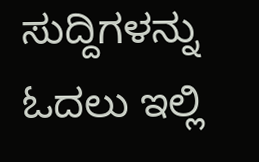ಸುದ್ದಿಗಳನ್ನು ಓದಲು ಇಲ್ಲಿ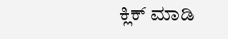ಕ್ಲಿಕ್ ಮಾಡಿ